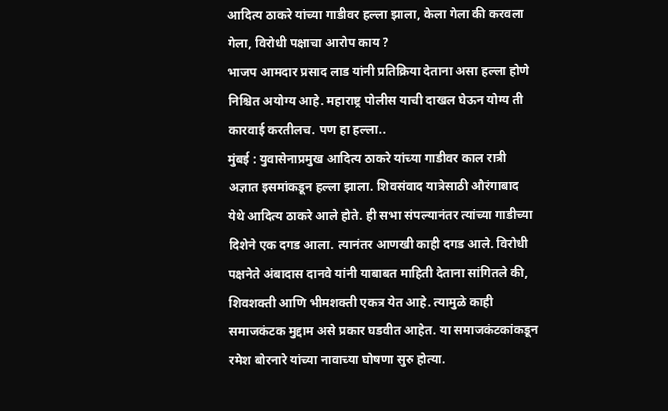आदित्य ठाकरे यांच्या गाडीवर हल्ला झाला, केला गेला की करवला गेला, विरोधी पक्षाचा आरोप काय ?
भाजप आमदार प्रसाद लाड यांनी प्रतिक्रिया देताना असा हल्ला होणे निश्चित अयोग्य आहे. महाराष्ट्र पोलीस याची दाखल घेऊन योग्य ती कारवाई करतीलच. पण हा हल्ला..
मुंबई : युवासेनाप्रमुख आदित्य ठाकरे यांच्या गाडीवर काल रात्री अज्ञात इसमांकडून हल्ला झाला. शिवसंवाद यात्रेसाठी औरंगाबाद येथे आदित्य ठाकरे आले होते. ही सभा संपल्यानंतर त्यांच्या गाडीच्या दिशेने एक दगड आला. त्यानंतर आणखी काही दगड आले. विरोधी पक्षनेते अंबादास दानवे यांनी याबाबत माहिती देताना सांगितले की, शिवशक्ती आणि भीमशक्ती एकत्र येत आहे. त्यामुळे काही समाजकंटक मुद्दाम असे प्रकार घडवीत आहेत. या समाजकंटकांकडून रमेश बोरनारे यांच्या नावाच्या घोषणा सुरु होत्या.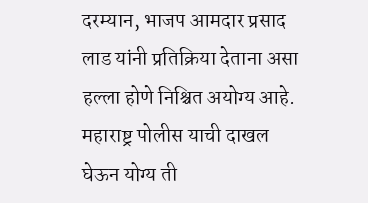दरम्यान, भाजप आमदार प्रसाद लाड यांनी प्रतिक्रिया देताना असा हल्ला होणे निश्चित अयोग्य आहे. महाराष्ट्र पोलीस याची दाखल घेऊन योग्य ती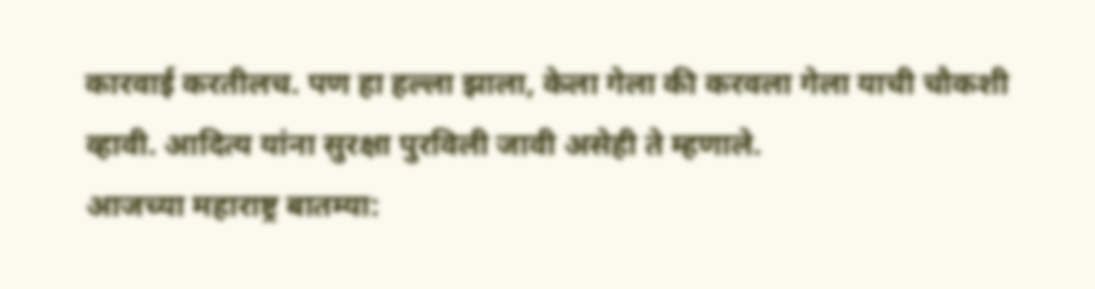कारवाई करतीलच. पण हा हल्ला झाला, केला गेला की करवला गेला याची चौकशी व्हावी. आदित्य यांना सुरक्षा पुरविली जावी असेही ते म्हणाले.
आजच्या महाराष्ट्र बातम्या: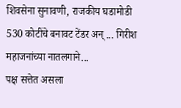शिवसेना सुनावणी, राजकीय घडामोडी
530 कोटींचे बनावट टेंडर अन् ... गिरीश महाजनांच्या नातलगाने...
पक्ष सत्तेत असला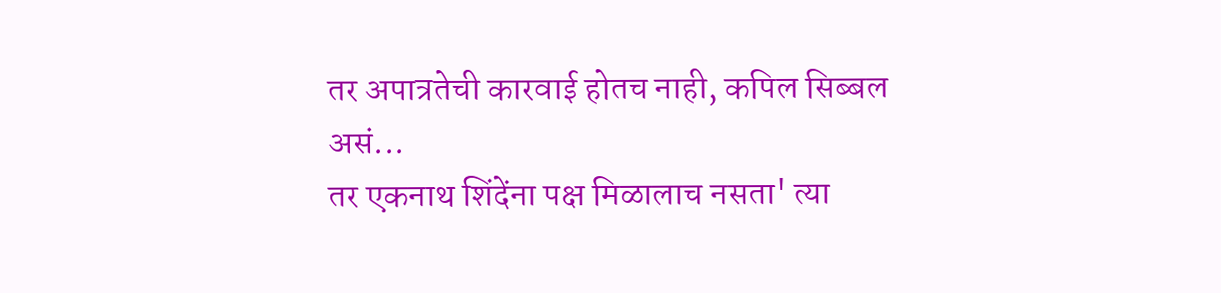तर अपात्रतेची कारवाई होतच नाही, कपिल सिब्बल असं...
तर एकनाथ शिंदेंना पक्ष मिळालाच नसता' त्या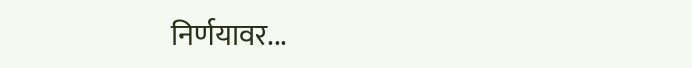निर्णयावर...